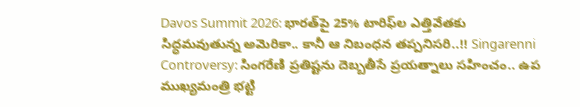Davos Summit 2026: భారత్‌పై 25% టారిఫ్‌ల ఎత్తివేతకు సిద్ధమవుతున్న అమెరికా.. కానీ ఆ నిబంధన తప్పనిసరి..!! Singarenni Controversy: సింగరేణి ప్రతిష్టను దెబ్బతీసే ప్రయత్నాలు సహించం.. ఉప ముఖ్యమంత్రి భట్టి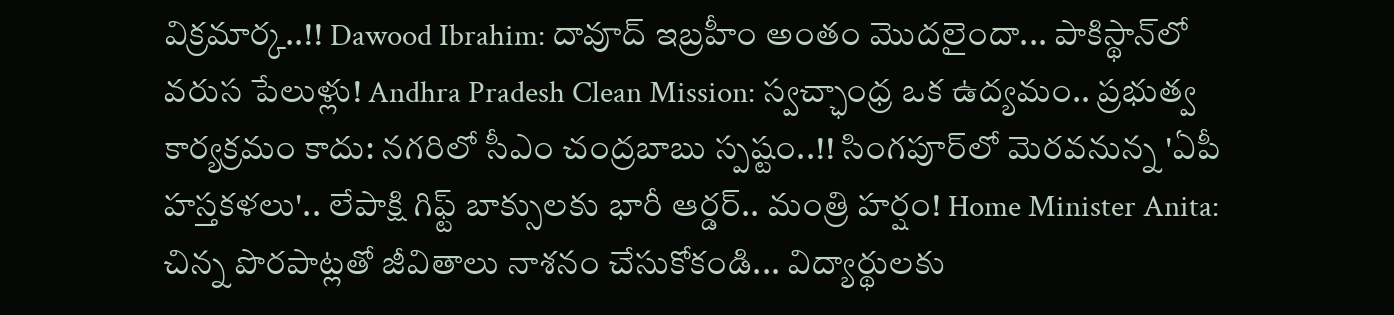విక్రమార్క..!! Dawood Ibrahim: దావూద్ ఇబ్రహీం అంతం మొదలైందా... పాకిస్థాన్‌లో వరుస పేలుళ్లు! Andhra Pradesh Clean Mission: స్వచ్ఛాంధ్ర ఒక ఉద్యమం.. ప్రభుత్వ కార్యక్రమం కాదు: నగరిలో సీఎం చంద్రబాబు స్పష్టం..!! సింగపూర్‌లో మెరవనున్న 'ఏపీ హస్తకళలు'.. లేపాక్షి గిఫ్ట్ బాక్సులకు భారీ ఆర్డర్.. మంత్రి హర్షం! Home Minister Anita: చిన్న పొరపాట్లతో జీవితాలు నాశనం చేసుకోకండి... విద్యార్థులకు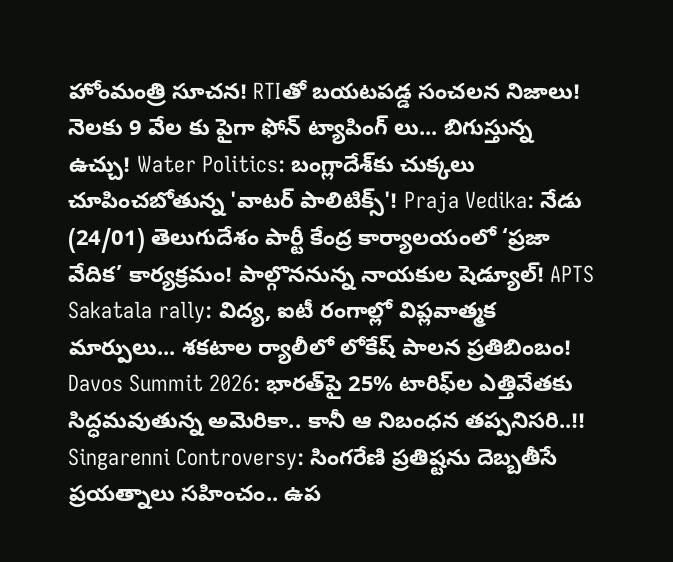హోంమంత్రి సూచన! RTIతో బయటపడ్డ సంచలన నిజాలు! నెలకు 9 వేల కు పైగా ఫోన్ ట్యాపింగ్ లు... బిగుస్తున్న ఉచ్చు! Water Politics: బంగ్లాదేశ్‌కు చుక్కలు చూపించబోతున్న 'వాటర్ పాలిటిక్స్'! Praja Vedika: నేడు (24/01) తెలుగుదేశం పార్టీ కేంద్ర కార్యాలయంలో ‘ప్రజా వేదిక’ కార్యక్రమం! పాల్గొననున్న నాయకుల షెడ్యూల్! APTS Sakatala rally: విద్య, ఐటీ రంగాల్లో విప్లవాత్మక మార్పులు... శకటాల ర్యాలీలో లోకేష్ పాలన ప్రతిబింబం! Davos Summit 2026: భారత్‌పై 25% టారిఫ్‌ల ఎత్తివేతకు సిద్ధమవుతున్న అమెరికా.. కానీ ఆ నిబంధన తప్పనిసరి..!! Singarenni Controversy: సింగరేణి ప్రతిష్టను దెబ్బతీసే ప్రయత్నాలు సహించం.. ఉప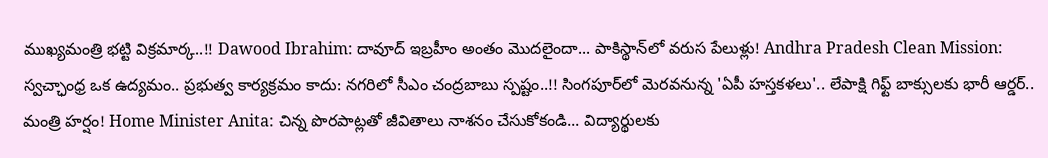ముఖ్యమంత్రి భట్టి విక్రమార్క..!! Dawood Ibrahim: దావూద్ ఇబ్రహీం అంతం మొదలైందా... పాకిస్థాన్‌లో వరుస పేలుళ్లు! Andhra Pradesh Clean Mission: స్వచ్ఛాంధ్ర ఒక ఉద్యమం.. ప్రభుత్వ కార్యక్రమం కాదు: నగరిలో సీఎం చంద్రబాబు స్పష్టం..!! సింగపూర్‌లో మెరవనున్న 'ఏపీ హస్తకళలు'.. లేపాక్షి గిఫ్ట్ బాక్సులకు భారీ ఆర్డర్.. మంత్రి హర్షం! Home Minister Anita: చిన్న పొరపాట్లతో జీవితాలు నాశనం చేసుకోకండి... విద్యార్థులకు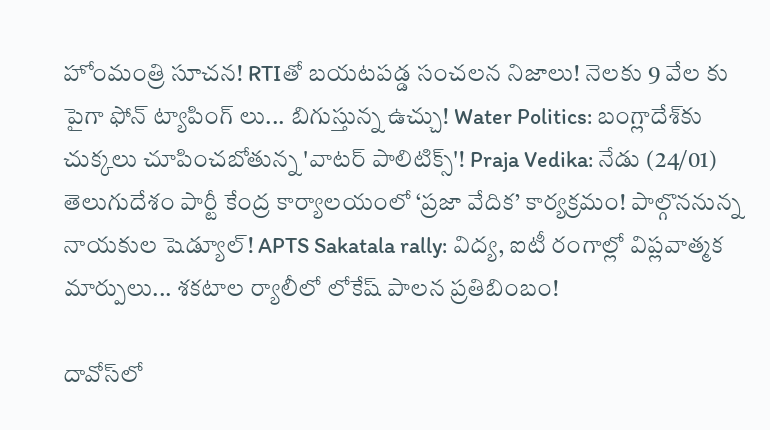హోంమంత్రి సూచన! RTIతో బయటపడ్డ సంచలన నిజాలు! నెలకు 9 వేల కు పైగా ఫోన్ ట్యాపింగ్ లు... బిగుస్తున్న ఉచ్చు! Water Politics: బంగ్లాదేశ్‌కు చుక్కలు చూపించబోతున్న 'వాటర్ పాలిటిక్స్'! Praja Vedika: నేడు (24/01) తెలుగుదేశం పార్టీ కేంద్ర కార్యాలయంలో ‘ప్రజా వేదిక’ కార్యక్రమం! పాల్గొననున్న నాయకుల షెడ్యూల్! APTS Sakatala rally: విద్య, ఐటీ రంగాల్లో విప్లవాత్మక మార్పులు... శకటాల ర్యాలీలో లోకేష్ పాలన ప్రతిబింబం!

దావోస్‌లో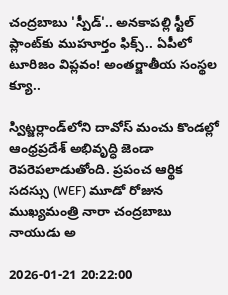చంద్రబాబు 'స్పీడ్'.. అనకాపల్లి స్టీల్ ప్లాంట్‌కు ముహూర్తం ఫిక్స్.. ఏపీలో టూరిజం విప్లవం! అంతర్జాతీయ సంస్థల క్యూ..

స్విట్జర్లాండ్‌లోని దావోస్ మంచు కొండల్లో ఆంధ్రప్రదేశ్ అభివృద్ధి జెండా రెపరెపలాడుతోంది. ప్రపంచ ఆర్థిక సదస్సు (WEF) మూడో రోజున ముఖ్యమంత్రి నారా చంద్రబాబు నాయుడు అ

2026-01-21 20:22:00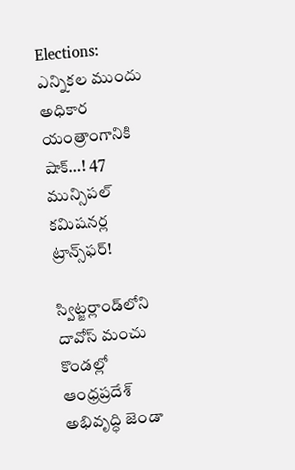Elections: ఎన్నికల ముందు అధికార యంత్రాంగానికి షాక్‌…! 47 మున్సిపల్ కమిషనర్ల ట్రాన్స్‌ఫర్!

స్విట్జర్లాండ్‌లోని దావోస్ మంచు కొండల్లో ఆంధ్రప్రదేశ్ అభివృద్ధి జెండా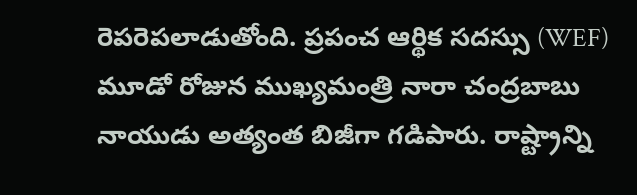రెపరెపలాడుతోంది. ప్రపంచ ఆర్థిక సదస్సు (WEF) మూడో రోజున ముఖ్యమంత్రి నారా చంద్రబాబు నాయుడు అత్యంత బిజీగా గడిపారు. రాష్ట్రాన్ని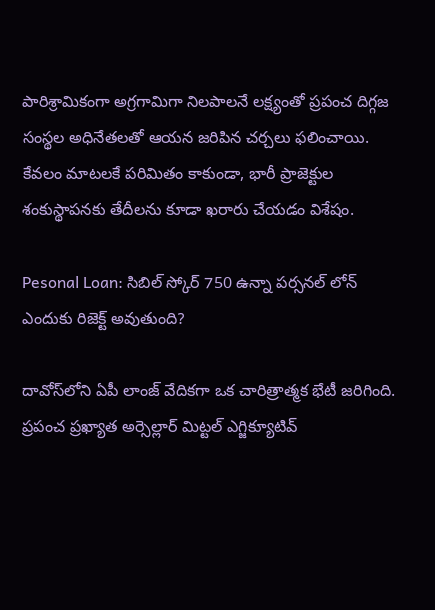పారిశ్రామికంగా అగ్రగామిగా నిలపాలనే లక్ష్యంతో ప్రపంచ దిగ్గజ సంస్థల అధినేతలతో ఆయన జరిపిన చర్చలు ఫలించాయి. కేవలం మాటలకే పరిమితం కాకుండా, భారీ ప్రాజెక్టుల శంకుస్థాపనకు తేదీలను కూడా ఖరారు చేయడం విశేషం.

Pesonal Loan: సిబిల్ స్కోర్ 750 ఉన్నా పర్సనల్ లోన్ ఎందుకు రిజెక్ట్ అవుతుంది?

దావోస్‌లోని ఏపీ లాంజ్ వేదికగా ఒక చారిత్రాత్మక భేటీ జరిగింది. ప్రపంచ ప్రఖ్యాత అర్సెల్లార్ మిట్టల్ ఎగ్జిక్యూటివ్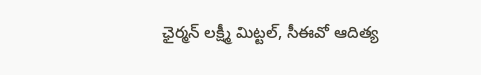ఛైర్మన్ లక్ష్మీ మిట్టల్, సీఈవో ఆదిత్య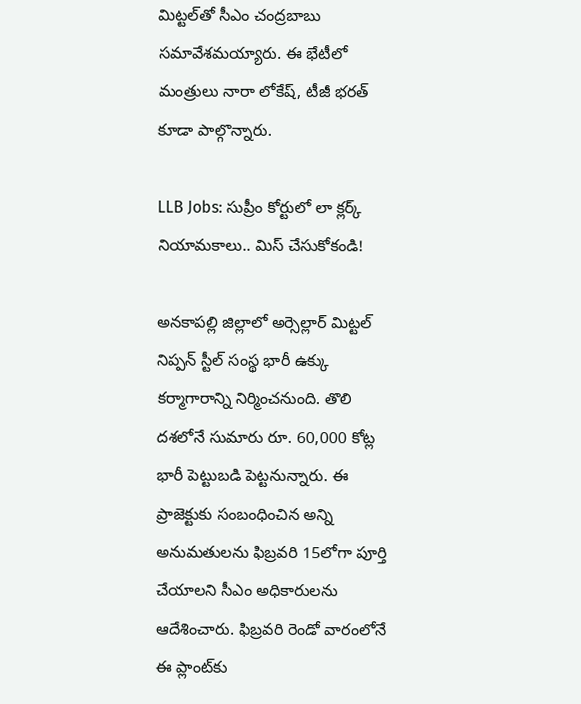మిట్టల్‌తో సీఎం చంద్రబాబు సమావేశమయ్యారు. ఈ భేటీలో మంత్రులు నారా లోకేష్, టీజీ భరత్ కూడా పాల్గొన్నారు.

LLB Jobs: సుప్రీం కోర్టులో లా క్లర్క్ నియామకాలు.. మిస్ చేసుకోకండి!

అనకాపల్లి జిల్లాలో అర్సెల్లార్ మిట్టల్ నిప్పన్ స్టీల్ సంస్థ భారీ ఉక్కు కర్మాగారాన్ని నిర్మించనుంది. తొలి దశలోనే సుమారు రూ. 60,000 కోట్ల భారీ పెట్టుబడి పెట్టనున్నారు. ఈ ప్రాజెక్టుకు సంబంధించిన అన్ని అనుమతులను ఫిబ్రవరి 15లోగా పూర్తి చేయాలని సీఎం అధికారులను ఆదేశించారు. ఫిబ్రవరి రెండో వారంలోనే ఈ ప్లాంట్‌కు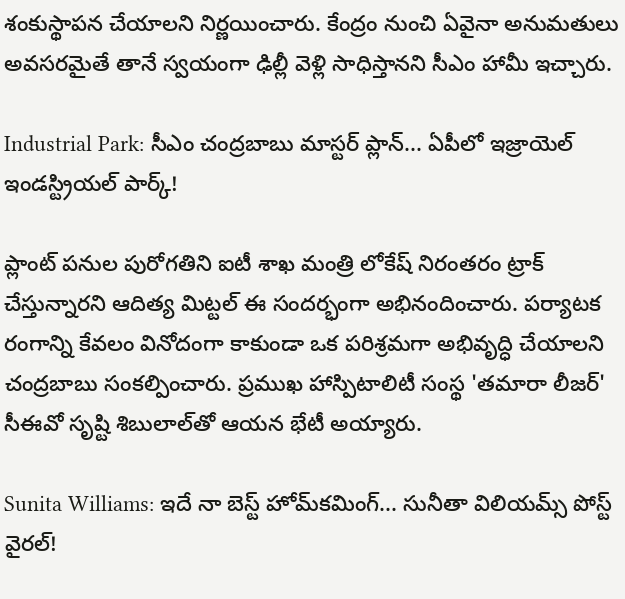శంకుస్థాపన చేయాలని నిర్ణయించారు. కేంద్రం నుంచి ఏవైనా అనుమతులు అవసరమైతే తానే స్వయంగా ఢిల్లీ వెళ్లి సాధిస్తానని సీఎం హామీ ఇచ్చారు.

Industrial Park: సీఎం చంద్రబాబు మాస్టర్ ప్లాన్... ఏపీలో ఇజ్రాయెల్ ఇండస్ట్రియల్ పార్క్!

ప్లాంట్ పనుల పురోగతిని ఐటీ శాఖ మంత్రి లోకేష్ నిరంతరం ట్రాక్ చేస్తున్నారని ఆదిత్య మిట్టల్ ఈ సందర్భంగా అభినందించారు. పర్యాటక రంగాన్ని కేవలం వినోదంగా కాకుండా ఒక పరిశ్రమగా అభివృద్ధి చేయాలని చంద్రబాబు సంకల్పించారు. ప్రముఖ హాస్పిటాలిటీ సంస్థ 'తమారా లీజర్' సీఈవో సృష్టి శిబులాల్‌తో ఆయన భేటీ అయ్యారు.

Sunita Williams: ఇదే నా బెస్ట్ హోమ్‌కమింగ్... సునీతా విలియమ్స్ పోస్ట్ వైరల్!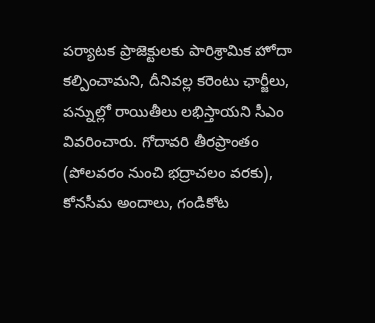పర్యాటక ప్రాజెక్టులకు పారిశ్రామిక హోదా కల్పించామని, దీనివల్ల కరెంటు ఛార్జీలు, పన్నుల్లో రాయితీలు లభిస్తాయని సీఎం వివరించారు. గోదావరి తీరప్రాంతం (పోలవరం నుంచి భద్రాచలం వరకు), కోనసీమ అందాలు, గండికోట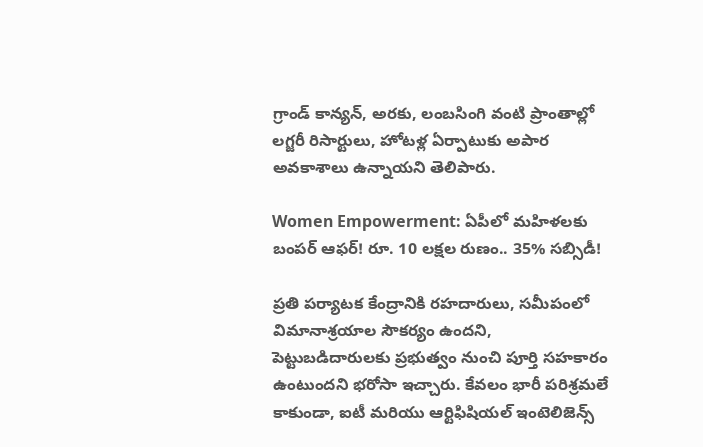గ్రాండ్ కాన్యన్, అరకు, లంబసింగి వంటి ప్రాంతాల్లో లగ్జరీ రిసార్టులు, హోటళ్ల ఏర్పాటుకు అపార అవకాశాలు ఉన్నాయని తెలిపారు.

Women Empowerment: ఏపీలో మహిళలకు బంపర్ ఆఫర్! రూ. 10 లక్షల రుణం.. 35% సబ్సిడీ!

ప్రతి పర్యాటక కేంద్రానికి రహదారులు, సమీపంలో విమానాశ్రయాల సౌకర్యం ఉందని, పెట్టుబడిదారులకు ప్రభుత్వం నుంచి పూర్తి సహకారం ఉంటుందని భరోసా ఇచ్చారు. కేవలం భారీ పరిశ్రమలే కాకుండా, ఐటీ మరియు ఆర్టిఫిషియల్ ఇంటెలిజెన్స్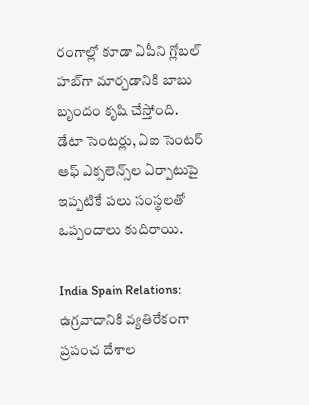రంగాల్లో కూడా ఏపీని గ్లోబల్ హబ్‌గా మార్చడానికి బాబు బృందం కృషి చేస్తోంది. డేటా సెంటర్లు, ఏఐ సెంటర్ ఆఫ్ ఎక్సలెన్స్‌ల ఏర్పాటుపై ఇప్పటికే పలు సంస్థలతో ఒప్పందాలు కుదిరాయి.

India Spain Relations: ఉగ్రవాదానికి వ్యతిరేకంగా ప్రపంచ దేశాల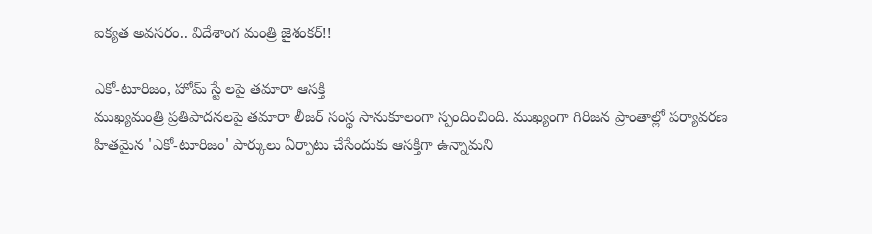ఐక్యత అవసరం.. విదేశాంగ మంత్రి జైశంకర్!!

ఎకో-టూరిజం, హోమ్ స్టే లపై తమారా ఆసక్తి
ముఖ్యమంత్రి ప్రతిపాదనలపై తమారా లీజర్ సంస్థ సానుకూలంగా స్పందించింది. ముఖ్యంగా గిరిజన ప్రాంతాల్లో పర్యావరణ హితమైన 'ఎకో-టూరిజం' పార్కులు ఏర్పాటు చేసేందుకు ఆసక్తిగా ఉన్నామని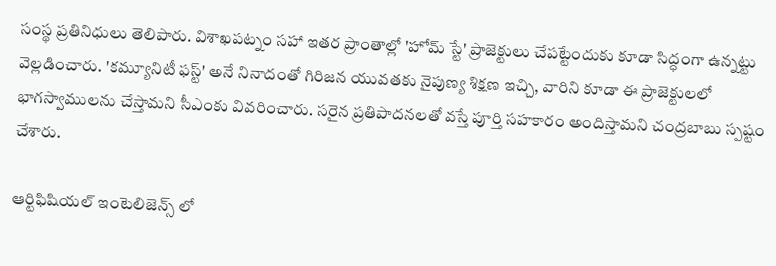సంస్థ ప్రతినిధులు తెలిపారు. విశాఖపట్నం సహా ఇతర ప్రాంతాల్లో 'హోమ్ స్టే' ప్రాజెక్టులు చేపట్టేందుకు కూడా సిద్ధంగా ఉన్నట్టు వెల్లడించారు. 'కమ్యూనిటీ ఫస్ట్' అనే నినాదంతో గిరిజన యువతకు నైపుణ్య శిక్షణ ఇచ్చి, వారిని కూడా ఈ ప్రాజెక్టులలో భాగస్వాములను చేస్తామని సీఎంకు వివరించారు. సరైన ప్రతిపాదనలతో వస్తే పూర్తి సహకారం అందిస్తామని చంద్రబాబు స్పష్టం చేశారు.

ఆర్టిఫిషియల్ ఇంటెలిజెన్స్ లో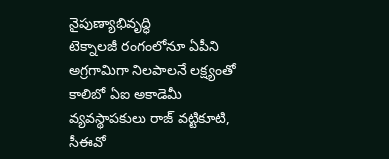నైపుణ్యాభివృద్ధి
టెక్నాలజీ రంగంలోనూ ఏపీని అగ్రగామిగా నిలపాలనే లక్ష్యంతో కాలిబో ఏఐ అకాడెమీ వ్యవస్థాపకులు రాజ్ వట్టికూటి, సీఈవో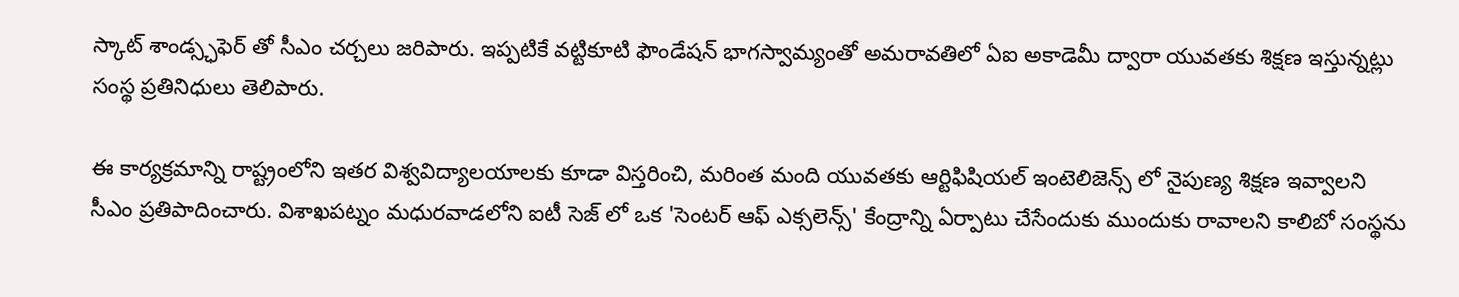స్కాట్ శాండ్స్ఛఫెర్ తో సీఎం చర్చలు జరిపారు. ఇప్పటికే వట్టికూటి ఫౌండేషన్ భాగస్వామ్యంతో అమరావతిలో ఏఐ అకాడెమీ ద్వారా యువతకు శిక్షణ ఇస్తున్నట్లు సంస్థ ప్రతినిధులు తెలిపారు.

ఈ కార్యక్రమాన్ని రాష్ట్రంలోని ఇతర విశ్వవిద్యాలయాలకు కూడా విస్తరించి, మరింత మంది యువతకు ఆర్టిఫిషియల్ ఇంటెలిజెన్స్ లో నైపుణ్య శిక్షణ ఇవ్వాలని సీఎం ప్రతిపాదించారు. విశాఖపట్నం మధురవాడలోని ఐటీ సెజ్ లో ఒక 'సెంటర్ ఆఫ్ ఎక్సలెన్స్' కేంద్రాన్ని ఏర్పాటు చేసేందుకు ముందుకు రావాలని కాలిబో సంస్థను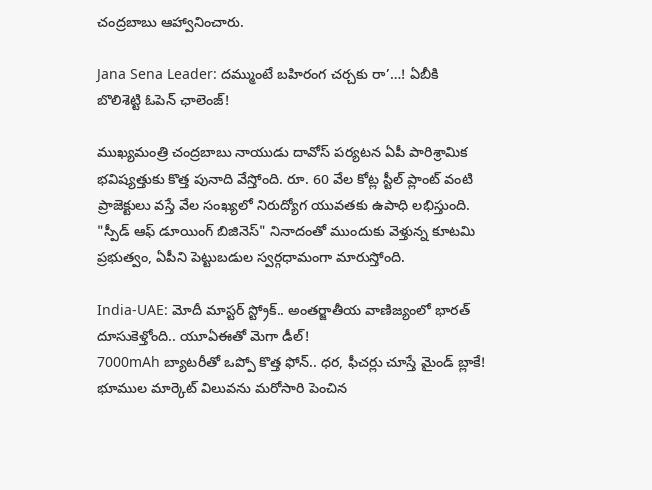చంద్రబాబు ఆహ్వానించారు.

Jana Sena Leader: దమ్ముంటే బహిరంగ చర్చకు రా’…! ఏబీకి బొలిశెట్టి ఓపెన్ ఛాలెంజ్!

ముఖ్యమంత్రి చంద్రబాబు నాయుడు దావోస్ పర్యటన ఏపీ పారిశ్రామిక భవిష్యత్తుకు కొత్త పునాది వేస్తోంది. రూ. 60 వేల కోట్ల స్టీల్ ప్లాంట్ వంటి ప్రాజెక్టులు వస్తే వేల సంఖ్యలో నిరుద్యోగ యువతకు ఉపాధి లభిస్తుంది. "స్పీడ్ ఆఫ్ డూయింగ్ బిజినెస్" నినాదంతో ముందుకు వెళ్తున్న కూటమి ప్రభుత్వం, ఏపీని పెట్టుబడుల స్వర్గధామంగా మారుస్తోంది.

India-UAE: మోదీ మాస్టర్ స్ట్రోక్.. అంతర్జాతీయ వాణిజ్యంలో భారత్ దూసుకెళ్తోంది.. యూఏఈతో మెగా డీల్!
7000mAh బ్యాటరీతో ఒప్పో కొత్త ఫోన్.. ధర, ఫీచర్లు చూస్తే మైండ్ బ్లాకే!
భూముల మార్కెట్ విలువను మరోసారి పెంచిన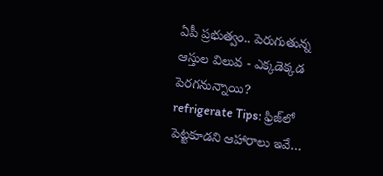ఏపీ ప్రభుత్వం.. పెరుగుతున్న ఆస్తుల విలువ - ఎక్కడెక్కడ పెరగనున్నాయి?
refrigerate Tips: ఫ్రిజ్‌లో పెట్టకూడని ఆహారాలు ఇవే…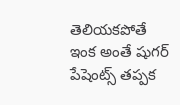తెలియకపోతే ఇంక అంతే షుగర్ పేషెంట్స్ తప్పక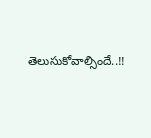తెలుసుకోవాల్సిందే..!!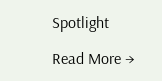Spotlight

Read More →